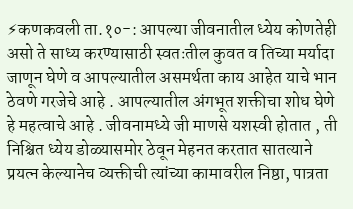⚡कणकवली ता.१०-: आपल्या जीवनातील ध्येय कोणतेही असो ते साध्य करण्यासाठी स्वतःतील कुवत व तिच्या मर्यादा जाणून घेणे व आपल्यातील असमर्थता काय आहेत याचे भान ठेवणे गरजेचे आहे . आपल्यातील अंगभूत शक्तीचा शोध घेणे हे महत्वाचे आहे . जीवनामध्ये जी माणसे यशस्वी होतात , ती निश्चित ध्येय डोळ्यासमोर ठेवून मेहनत करतात सातत्याने प्रयत्न केल्यानेच व्यक्तीची त्यांच्या कामावरील निष्ठा, पात्रता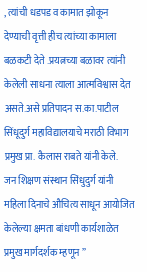, त्यांची धडपड व कामात झोकून देण्याची वृत्ती हीच त्यांच्या कामाला बळकटी देते .प्रयत्नच्या बळावर त्यांनी केलेली साधना त्याला आत्मविश्वास देत असते.असे प्रतिपादन स.का.पाटील सिंधूदुर्ग महाविद्यालयाचे मराठी विभाग प्रमुख प्रा. कैलास राबते यांनी केले.
जन शिक्षण संस्थान सिंधुदुर्ग यांनी महिला दिनाचे औचित्य साधून आयोजित केलेल्या क्षमता बांधणी कार्यशाळेत प्रमुख मार्गदर्शक म्हणून ”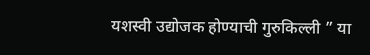यशस्वी उद्योजक होण्याची गुरुकिल्ली ” या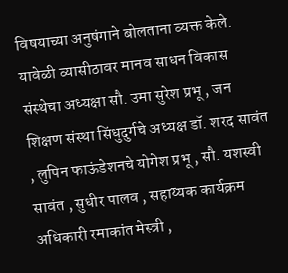विषयाच्या अनुषंगाने बोलताना व्यक्त केले.
यावेळी व्यासीठावर मानव साधन विकास संस्थेचा अध्यक्षा सौ. उमा सुरेश प्रभू , जन शिक्षण संस्था सिंधुदुर्गचे अध्यक्ष डॉ. शरद सावंत , लुपिन फाऊंडेशनचे योगेश प्रभू , सौ. यशस्वी सावंत , सुधीर पालव , सहाय्यक कार्यक्रम अधिकारी रमाकांत मेस्त्री ,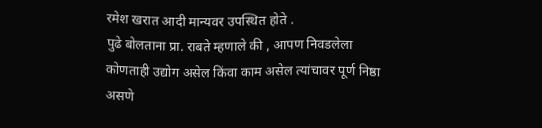रमेश खरात आदी मान्यवर उपस्थित होते .
पुढे बोलताना प्रा. राबते म्हणाले की , आपण निवडलेला कोणताही उद्योग असेल किंवा काम असेल त्यांचावर पूर्ण निष्ठा असणे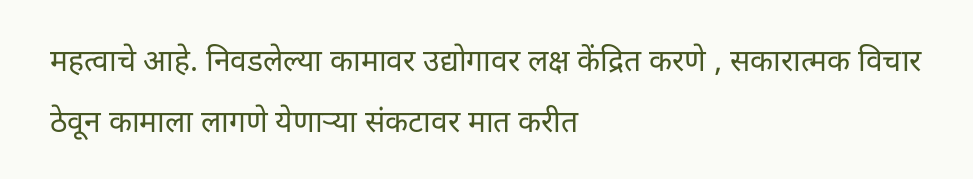महत्वाचे आहे. निवडलेल्या कामावर उद्योगावर लक्ष केंद्रित करणे , सकारात्मक विचार ठेवून कामाला लागणे येणाऱ्या संकटावर मात करीत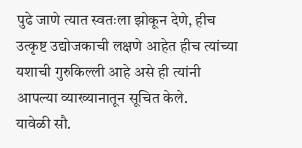पुढे जाणे त्यात स्वतःला झोकून देणे, हीच उत्कृष्ट उद्योजकाची लक्षणे आहेत हीच त्यांच्या यशाची गुरुकिल्ली आहे असे ही त्यांनी आपल्या व्याख्यानातून सूचित केले.
यावेळी सौ.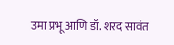उमा प्रभू आणि डॉ. शरद सावंत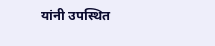यांनी उपस्थित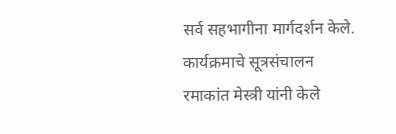सर्व सहभागीना मार्गदर्शन केले. कार्यक्रमाचे सूत्रसंचालन रमाकांत मेस्त्री यांनी केले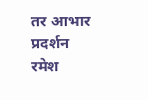तर आभार प्रदर्शन रमेश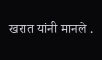खरात यांनी मानले .